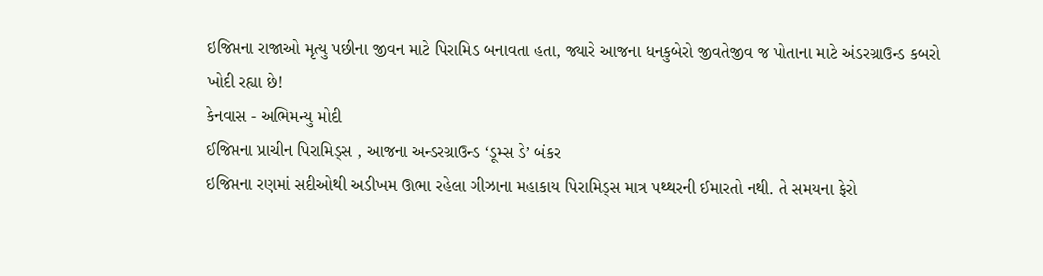ઇજિપ્તના રાજાઓ મૃત્યુ પછીના જીવન માટે પિરામિડ બનાવતા હતા, જ્યારે આજના ધનકુબેરો જીવતેજીવ જ પોતાના માટે અંડરગ્રાઉન્ડ કબરો ખોદી રહ્યા છે!
કેનવાસ - અભિમન્યુ મોદી
ઈજિપ્તના પ્રાચીન પિરામિડ્સ , આજના અન્ડરગ્રાઉન્ડ ‘ડૂમ્સ ડે’ બંકર
ઇજિપ્તના રણમાં સદીઓથી અડીખમ ઊભા રહેલા ગીઝાના મહાકાય પિરામિડ્સ માત્ર પથ્થરની ઈમારતો નથી. તે સમયના ફેરો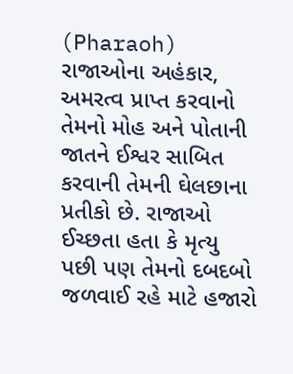(Pharaoh) રાજાઓના અહંકાર, અમરત્વ પ્રાપ્ત કરવાનો તેમનો મોહ અને પોતાની જાતને ઈશ્વર સાબિત કરવાની તેમની ઘેલછાના પ્રતીકો છે. રાજાઓ ઈચ્છતા હતા કે મૃત્યુ પછી પણ તેમનો દબદબો જળવાઈ રહે માટે હજારો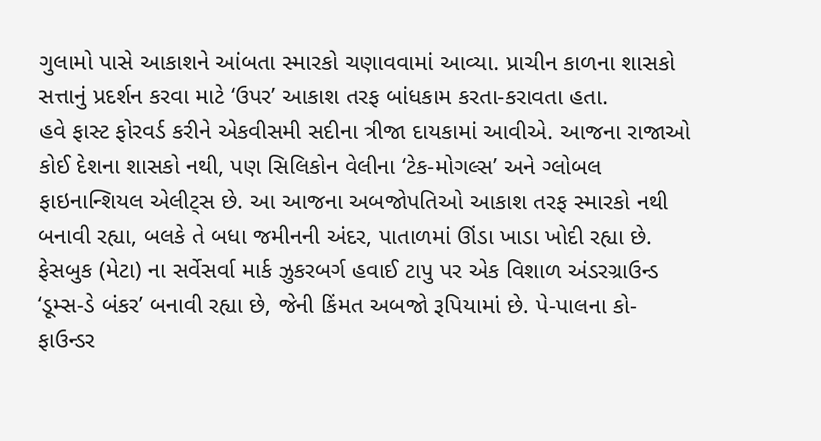ગુલામો પાસે આકાશને આંબતા સ્મારકો ચણાવવામાં આવ્યા. પ્રાચીન કાળના શાસકો સત્તાનું પ્રદર્શન કરવા માટે ‘ઉપર’ આકાશ તરફ બાંધકામ કરતા-કરાવતા હતા.
હવે ફાસ્ટ ફોરવર્ડ કરીને એકવીસમી સદીના ત્રીજા દાયકામાં આવીએ. આજના રાજાઓ કોઈ દેશના શાસકો નથી, પણ સિલિકોન વેલીના ‘ટેક-મોગલ્સ’ અને ગ્લોબલ ફાઇનાન્શિયલ એલીટ્સ છે. આ આજના અબજોપતિઓ આકાશ તરફ સ્મારકો નથી બનાવી રહ્યા, બલકે તે બધા જમીનની અંદર, પાતાળમાં ઊંડા ખાડા ખોદી રહ્યા છે. ફેસબુક (મેટા) ના સર્વેસર્વા માર્ક ઝુકરબર્ગ હવાઈ ટાપુ પર એક વિશાળ અંડરગ્રાઉન્ડ ‘ડૂમ્સ-ડે બંકર’ બનાવી રહ્યા છે, જેની કિંમત અબજો રૂપિયામાં છે. પે-પાલના કો-ફાઉન્ડર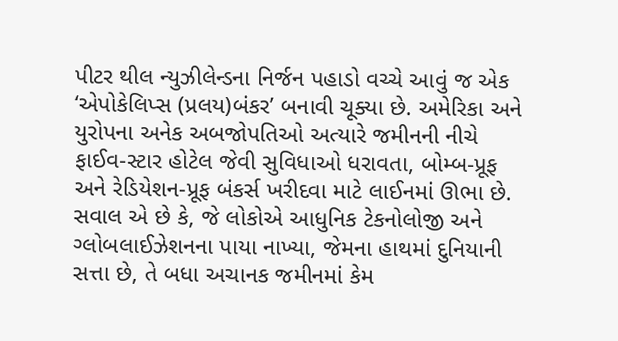પીટર થીલ ન્યુઝીલેન્ડના નિર્જન પહાડો વચ્ચે આવું જ એક ‘એપોકેલિપ્સ (પ્રલય)બંકર’ બનાવી ચૂક્યા છે. અમેરિકા અને યુરોપના અનેક અબજોપતિઓ અત્યારે જમીનની નીચે ફાઈવ-સ્ટાર હોટેલ જેવી સુવિધાઓ ધરાવતા, બોમ્બ-પ્રૂફ અને રેડિયેશન-પ્રૂફ બંકર્સ ખરીદવા માટે લાઈનમાં ઊભા છે.
સવાલ એ છે કે, જે લોકોએ આધુનિક ટેકનોલોજી અને ગ્લોબલાઈઝેશનના પાયા નાખ્યા, જેમના હાથમાં દુનિયાની સત્તા છે, તે બધા અચાનક જમીનમાં કેમ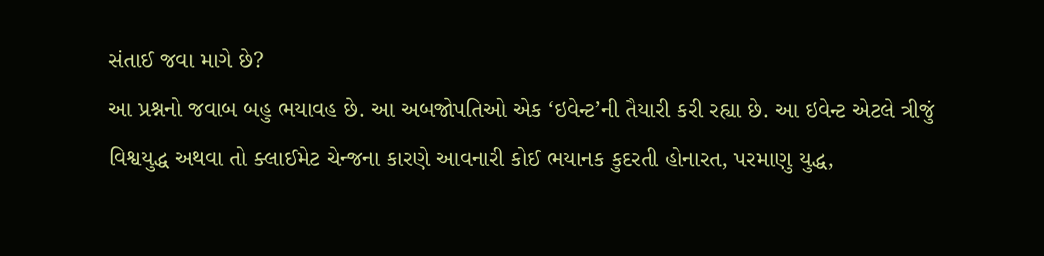સંતાઈ જવા માગે છે?
આ પ્રશ્નનો જવાબ બહુ ભયાવહ છે. આ અબજોપતિઓ એક ‘ઇવેન્ટ’ની તૈયારી કરી રહ્યા છે. આ ઇવેન્ટ એટલે ત્રીજું વિશ્વયુદ્ધ અથવા તો ક્લાઈમેટ ચેન્જના કારણે આવનારી કોઈ ભયાનક કુદરતી હોનારત, પરમાણુ યુદ્ધ,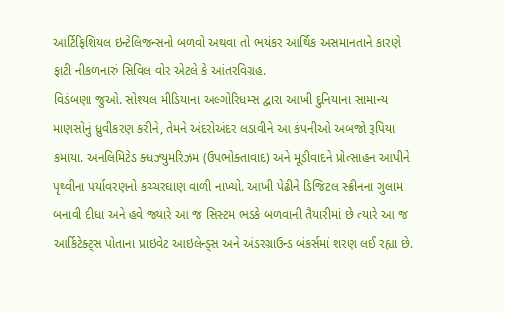આર્ટિફિશિયલ ઇન્ટેલિજન્સનો બળવો અથવા તો ભયંકર આર્થિક અસમાનતાને કારણે ફાટી નીકળનારું સિવિલ વોર એટલે કે આંતરવિગ્રહ.
વિડંબણા જુઓ. સોશ્યલ મીડિયાના અલ્ગોરિધમ્સ દ્વારા આખી દુનિયાના સામાન્ય માણસોનું ધ્રુવીકરણ કરીને, તેમને અંદરોઅંદર લડાવીને આ કંપનીઓ અબજો રૂપિયા કમાયા. અનલિમિટેડ ક્ધઝ્યુમરિઝમ (ઉપભોક્તાવાદ) અને મૂડીવાદને પ્રોત્સાહન આપીને પૃથ્વીના પર્યાવરણનો કચ્ચરઘાણ વાળી નાખ્યો. આખી પેઢીને ડિજિટલ સ્ક્રીનના ગુલામ બનાવી દીધા અને હવે જ્યારે આ જ સિસ્ટમ ભડકે બળવાની તૈયારીમાં છે ત્યારે આ જ આર્કિટેક્ટ્સ પોતાના પ્રાઇવેટ આઇલેન્ડ્સ અને અંડરગ્રાઉન્ડ બંકર્સમાં શરણ લઈ રહ્યા છે.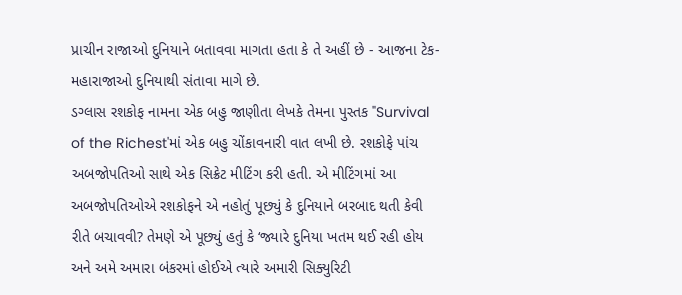પ્રાચીન રાજાઓ દુનિયાને બતાવવા માગતા હતા કે તે અહીં છે - આજના ટેક-મહારાજાઓ દુનિયાથી સંતાવા માગે છે.
ડગ્લાસ રશકોફ નામના એક બહુ જાણીતા લેખકે તેમના પુસ્તક "Survival of the Richest'માં એક બહુ ચોંકાવનારી વાત લખી છે. રશકોફે પાંચ અબજોપતિઓ સાથે એક સિક્રેટ મીટિંગ કરી હતી. એ મીટિંગમાં આ અબજોપતિઓએ રશકોફને એ નહોતું પૂછ્યું કે દુનિયાને બરબાદ થતી કેવી રીતે બચાવવી? તેમણે એ પૂછ્યું હતું કે ‘જ્યારે દુનિયા ખતમ થઈ રહી હોય અને અમે અમારા બંકરમાં હોઈએ ત્યારે અમારી સિક્યુરિટી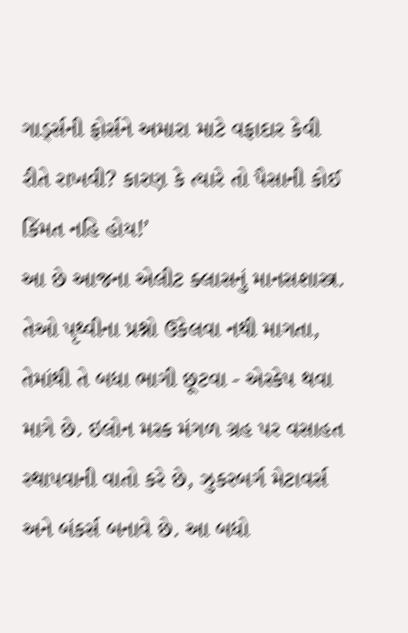ગાર્ડ્સની ફોર્સને અમારા માટે વફાદાર કેવી રીતે રાખવી? કારણ કે ત્યારે તો પૈસાની કોઈ કિંમત નહિ હોય!’
આ છે આજના એલીટ ક્લાસનું માનસશાસ્ત્ર. તેઓ પૃથ્વીના પ્રશ્નો ઉકેલવા નથી માગતા, તેમાંથી તે બધા ભાગી છૂટવા - એસ્કેપ થવા માગે છે. ઇલોન મસ્ક મંગળ ગ્રહ પર વસાહત સ્થાપવાની વાતો કરે છે, ઝુકરબર્ગ મેટાવર્સ અને બંકર્સ બનાવે છે. આ બધો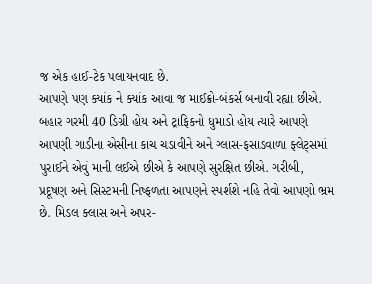જ એક હાઈ-ટેક પલાયનવાદ છે.
આપણે પણ ક્યાંક ને ક્યાંક આવા જ માઈક્રો-બંકર્સ બનાવી રહ્યા છીએ. બહાર ગરમી 40 ડિગ્રી હોય અને ટ્રાફિકનો ધુમાડો હોય ત્યારે આપણે આપણી ગાડીના એસીના કાચ ચડાવીને અને ગ્લાસ-ફસાડવાળા ફ્લેટ્સમાં પુરાઈને એવું માની લઈએ છીએ કે આપણે સુરક્ષિત છીએ. ગરીબી, પ્રદૂષણ અને સિસ્ટમની નિષ્ફળતા આપણને સ્પર્શશે નહિ તેવો આપણો ભ્રમ છે. મિડલ ક્લાસ અને અપર-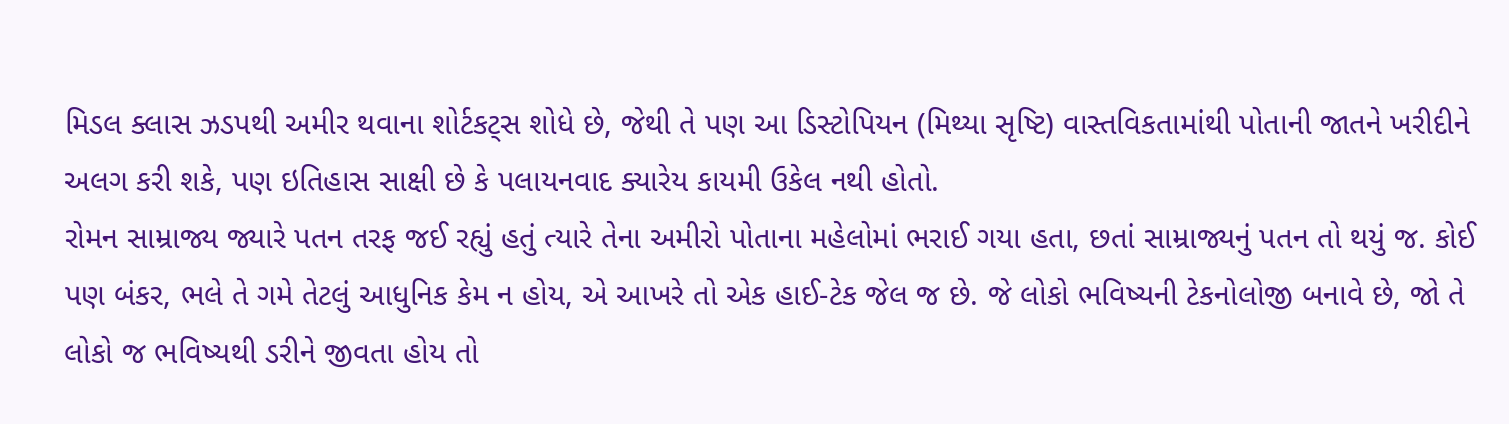મિડલ ક્લાસ ઝડપથી અમીર થવાના શોર્ટકટ્સ શોધે છે, જેથી તે પણ આ ડિસ્ટોપિયન (મિથ્યા સૃષ્ટિ) વાસ્તવિકતામાંથી પોતાની જાતને ખરીદીને અલગ કરી શકે, પણ ઇતિહાસ સાક્ષી છે કે પલાયનવાદ ક્યારેય કાયમી ઉકેલ નથી હોતો.
રોમન સામ્રાજ્ય જ્યારે પતન તરફ જઈ રહ્યું હતું ત્યારે તેના અમીરો પોતાના મહેલોમાં ભરાઈ ગયા હતા, છતાં સામ્રાજ્યનું પતન તો થયું જ. કોઈ પણ બંકર, ભલે તે ગમે તેટલું આધુનિક કેમ ન હોય, એ આખરે તો એક હાઈ-ટેક જેલ જ છે. જે લોકો ભવિષ્યની ટેકનોલોજી બનાવે છે, જો તે લોકો જ ભવિષ્યથી ડરીને જીવતા હોય તો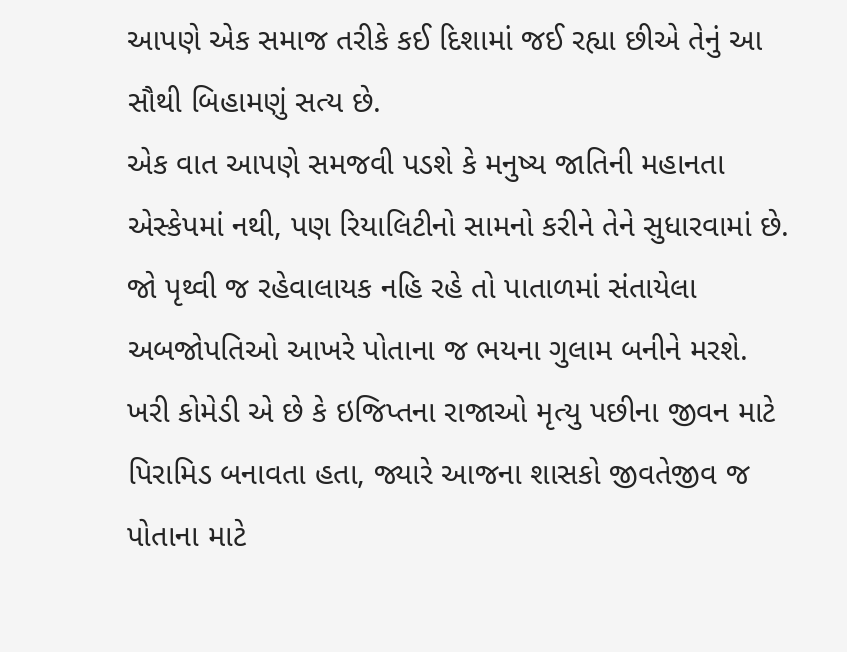આપણે એક સમાજ તરીકે કઈ દિશામાં જઈ રહ્યા છીએ તેનું આ સૌથી બિહામણું સત્ય છે.
એક વાત આપણે સમજવી પડશે કે મનુષ્ય જાતિની મહાનતા એસ્કેપમાં નથી, પણ રિયાલિટીનો સામનો કરીને તેને સુધારવામાં છે. જો પૃથ્વી જ રહેવાલાયક નહિ રહે તો પાતાળમાં સંતાયેલા અબજોપતિઓ આખરે પોતાના જ ભયના ગુલામ બનીને મરશે. ખરી કોમેડી એ છે કે ઇજિપ્તના રાજાઓ મૃત્યુ પછીના જીવન માટે પિરામિડ બનાવતા હતા, જ્યારે આજના શાસકો જીવતેજીવ જ પોતાના માટે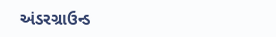અંડરગ્રાઉન્ડ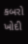કબરો ખોદી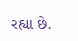રહ્યા છે.